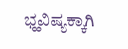ಭ್ಹವಿಷ್ಯಕ್ಕಾಗಿ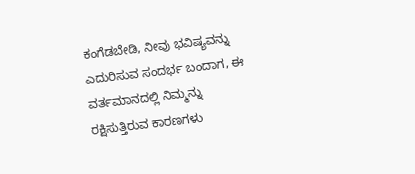ಕಂಗೆಡಬೇಡಿ, ನೀವು ಭವಿಷ್ಯವನ್ನು ಎದುರಿಸುವ ಸಂದರ್ಭ ಬಂದಾಗ, ಈ ವರ್ತಮಾನದಲ್ಲಿ ನಿಮ್ಮನ್ನು ರಕ್ಷಿಸುತ್ತಿರುವ ಕಾರಣಗಳು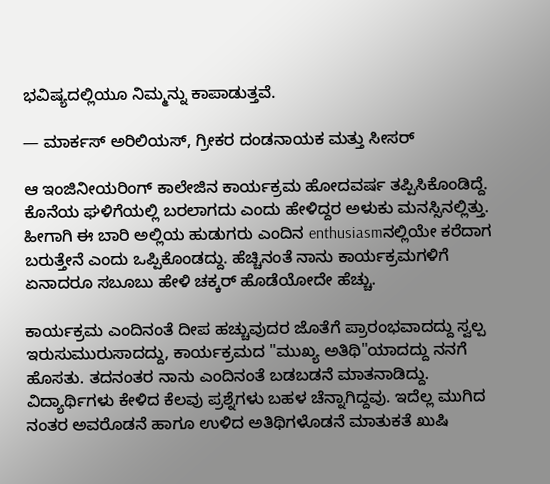ಭವಿಷ್ಯದಲ್ಲಿಯೂ ನಿಮ್ಮನ್ನು ಕಾಪಾಡುತ್ತವೆ.

— ಮಾರ್ಕಸ್ ಅರಿಲಿಯಸ್, ಗ್ರೀಕರ ದಂಡನಾಯಕ ಮತ್ತು ಸೀಸರ್

ಆ ಇಂಜಿನೀಯರಿಂಗ್ ಕಾಲೇಜಿನ ಕಾರ್ಯಕ್ರಮ ಹೋದವರ್ಷ ತಪ್ಪಿಸಿಕೊಂಡಿದ್ದೆ. ಕೊನೆಯ ಘಳಿಗೆಯಲ್ಲಿ ಬರಲಾಗದು ಎಂದು ಹೇಳಿದ್ದರ ಅಳುಕು ಮನಸ್ಸಿನಲ್ಲಿತ್ತು. ಹೀಗಾಗಿ ಈ ಬಾರಿ ಅಲ್ಲಿಯ ಹುಡುಗರು ಎಂದಿನ enthusiasmನಲ್ಲಿಯೇ ಕರೆದಾಗ ಬರುತ್ತೇನೆ ಎಂದು ಒಪ್ಪಿಕೊಂಡದ್ದು. ಹೆಚ್ಚಿನಂತೆ ನಾನು ಕಾರ್ಯಕ್ರಮಗಳಿಗೆ ಏನಾದರೂ ಸಬೂಬು ಹೇಳಿ ಚಕ್ಕರ್ ಹೊಡೆಯೋದೇ ಹೆಚ್ಚು.

ಕಾರ್ಯಕ್ರಮ ಎಂದಿನಂತೆ ದೀಪ ಹಚ್ಚುವುದರ ಜೊತೆಗೆ ಪ್ರಾರಂಭವಾದದ್ದು ಸ್ವಲ್ಪ ಇರುಸುಮುರುಸಾದದ್ದು, ಕಾರ್ಯಕ್ರಮದ "ಮುಖ್ಯ ಅತಿಥಿ"ಯಾದದ್ದು ನನಗೆ ಹೊಸತು. ತದನಂತರ ನಾನು ಎಂದಿನಂತೆ ಬಡಬಡನೆ ಮಾತನಾಡಿದ್ದು. ವಿದ್ಯಾರ್ಥಿಗಳು ಕೇಳಿದ ಕೆಲವು ಪ್ರಶ್ನೆಗಳು ಬಹಳ ಚೆನ್ನಾಗಿದ್ದವು. ಇದೆಲ್ಲ ಮುಗಿದ ನಂತರ ಅವರೊಡನೆ ಹಾಗೂ ಉಳಿದ ಅತಿಥಿಗಳೊಡನೆ ಮಾತುಕತೆ ಖುಷಿ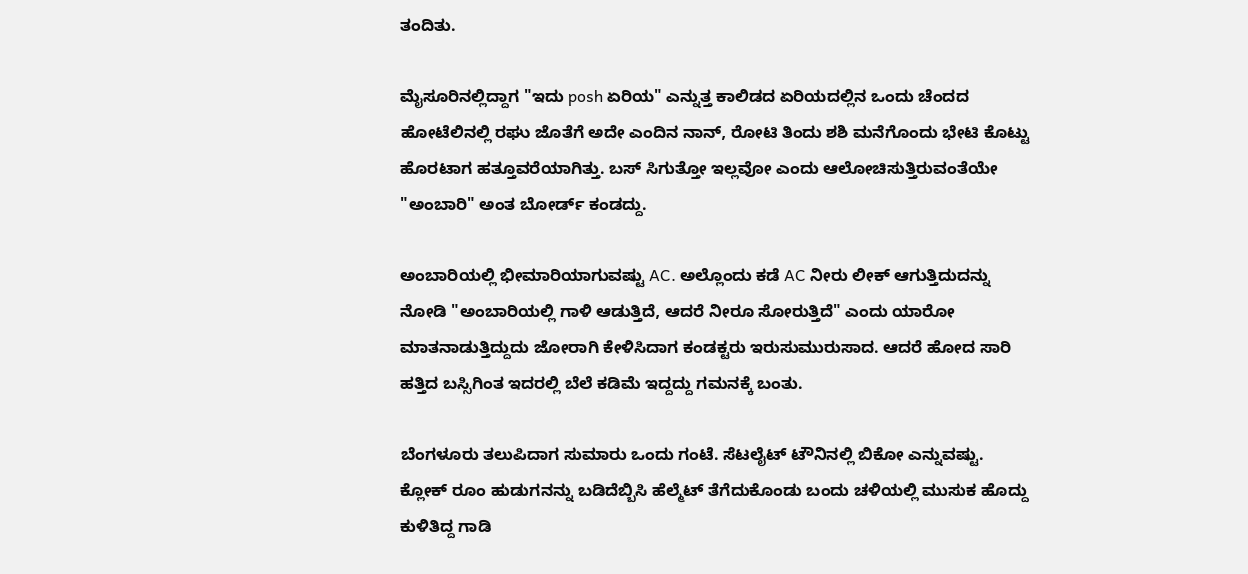ತಂದಿತು.

ಮೈಸೂರಿನಲ್ಲಿದ್ದಾಗ "ಇದು posh ಏರಿಯ" ಎನ್ನುತ್ತ ಕಾಲಿಡದ ಏರಿಯದಲ್ಲಿನ ಒಂದು ಚೆಂದದ ಹೋಟೆಲಿನಲ್ಲಿ ರಘು ಜೊತೆಗೆ ಅದೇ ಎಂದಿನ ನಾನ್, ರೋಟಿ ತಿಂದು ಶಶಿ ಮನೆಗೊಂದು ಭೇಟಿ ಕೊಟ್ಟು ಹೊರಟಾಗ ಹತ್ತೂವರೆಯಾಗಿತ್ತು. ಬಸ್ ಸಿಗುತ್ತೋ ಇಲ್ಲವೋ ಎಂದು ಆಲೋಚಿಸುತ್ತಿರುವಂತೆಯೇ "ಅಂಬಾರಿ" ಅಂತ ಬೋರ್ಡ್ ಕಂಡದ್ದು.

ಅಂಬಾರಿಯಲ್ಲಿ ಭೀಮಾರಿಯಾಗುವಷ್ಟು AC. ಅಲ್ಲೊಂದು ಕಡೆ AC ನೀರು ಲೀಕ್ ಆಗುತ್ತಿದುದನ್ನು ನೋಡಿ "ಅಂಬಾರಿಯಲ್ಲಿ ಗಾಳಿ ಆಡುತ್ತಿದೆ, ಆದರೆ ನೀರೂ ಸೋರುತ್ತಿದೆ" ಎಂದು ಯಾರೋ ಮಾತನಾಡುತ್ತಿದ್ದುದು ಜೋರಾಗಿ ಕೇಳಿಸಿದಾಗ ಕಂಡಕ್ಟರು ಇರುಸುಮುರುಸಾದ. ಆದರೆ ಹೋದ ಸಾರಿ ಹತ್ತಿದ ಬಸ್ಸಿಗಿಂತ ಇದರಲ್ಲಿ ಬೆಲೆ ಕಡಿಮೆ ಇದ್ದದ್ದು ಗಮನಕ್ಕೆ ಬಂತು.

ಬೆಂಗಳೂರು ತಲುಪಿದಾಗ ಸುಮಾರು ಒಂದು ಗಂಟೆ. ಸೆಟಲೈಟ್ ಟೌನಿನಲ್ಲಿ ಬಿಕೋ ಎನ್ನುವಷ್ಟು. ಕ್ಲೋಕ್ ರೂಂ ಹುಡುಗನನ್ನು ಬಡಿದೆಬ್ಬಿಸಿ ಹೆಲ್ಮೆಟ್ ತೆಗೆದುಕೊಂಡು ಬಂದು ಚಳಿಯಲ್ಲಿ ಮುಸುಕ ಹೊದ್ದು ಕುಳಿತಿದ್ದ ಗಾಡಿ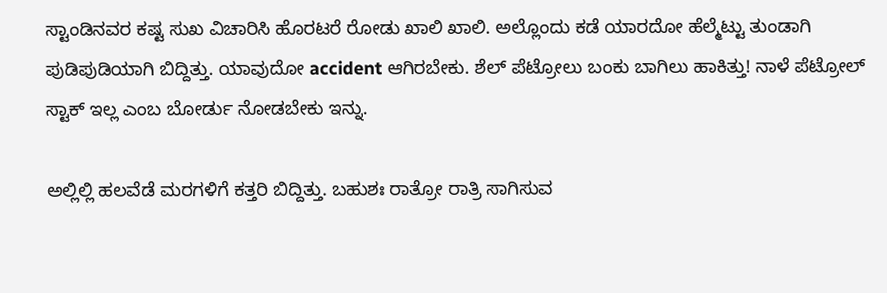ಸ್ಟಾಂಡಿನವರ ಕಷ್ಟ ಸುಖ ವಿಚಾರಿಸಿ ಹೊರಟರೆ ರೋಡು ಖಾಲಿ ಖಾಲಿ. ಅಲ್ಲೊಂದು ಕಡೆ ಯಾರದೋ ಹೆಲ್ಮೆಟ್ಟು ತುಂಡಾಗಿ ಪುಡಿಪುಡಿಯಾಗಿ ಬಿದ್ದಿತ್ತು. ಯಾವುದೋ accident ಆಗಿರಬೇಕು. ಶೆಲ್ ಪೆಟ್ರೋಲು ಬಂಕು ಬಾಗಿಲು ಹಾಕಿತ್ತು! ನಾಳೆ ಪೆಟ್ರೋಲ್ ಸ್ಟಾಕ್ ಇಲ್ಲ ಎಂಬ ಬೋರ್ಡು ನೋಡಬೇಕು ಇನ್ನು.

ಅಲ್ಲಿಲ್ಲಿ ಹಲವೆಡೆ ಮರಗಳಿಗೆ ಕತ್ತರಿ ಬಿದ್ದಿತ್ತು. ಬಹುಶಃ ರಾತ್ರೋ ರಾತ್ರಿ ಸಾಗಿಸುವ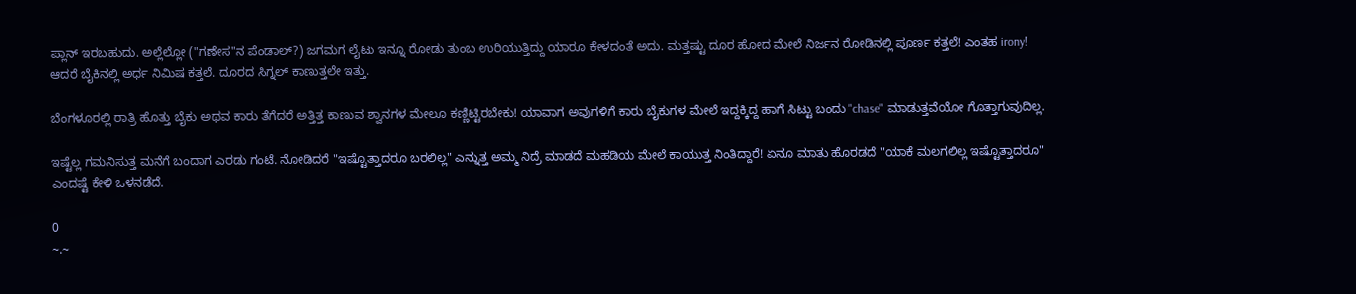ಪ್ಲಾನ್ ಇರಬಹುದು. ಅಲ್ಲೆಲ್ಲೋ ("ಗಣೇಸ"ನ ಪೆಂಡಾಲ್?) ಜಗಮಗ ಲೈಟು ಇನ್ನೂ ರೋಡು ತುಂಬ ಉರಿಯುತ್ತಿದ್ದು ಯಾರೂ ಕೇಳದಂತೆ ಅದು. ಮತ್ತಷ್ಟು ದೂರ ಹೋದ ಮೇಲೆ ನಿರ್ಜನ ರೋಡಿನಲ್ಲಿ ಪೂರ್ಣ ಕತ್ತಲೆ! ಎಂತಹ irony! ಆದರೆ ಬೈಕಿನಲ್ಲಿ ಅರ್ಧ ನಿಮಿಷ ಕತ್ತಲೆ. ದೂರದ ಸಿಗ್ನಲ್ ಕಾಣುತ್ತಲೇ ಇತ್ತು.

ಬೆಂಗಳೂರಲ್ಲಿ ರಾತ್ರಿ ಹೊತ್ತು ಬೈಕು ಅಥವ ಕಾರು ತೆಗೆದರೆ ಅತ್ತಿತ್ತ ಕಾಣುವ ಶ್ವಾನಗಳ ಮೇಲೂ ಕಣ್ಣಿಟ್ಟಿರಬೇಕು! ಯಾವಾಗ ಅವುಗಳಿಗೆ ಕಾರು ಬೈಕುಗಳ ಮೇಲೆ ಇದ್ದಕ್ಕಿದ್ದ ಹಾಗೆ ಸಿಟ್ಟು ಬಂದು "chase" ಮಾಡುತ್ತವೆಯೋ ಗೊತ್ತಾಗುವುದಿಲ್ಲ.

ಇಷ್ಟೆಲ್ಲ ಗಮನಿಸುತ್ತ ಮನೆಗೆ ಬಂದಾಗ ಎರಡು ಗಂಟೆ. ನೋಡಿದರೆ "ಇಷ್ಟೊತ್ತಾದರೂ ಬರಲಿಲ್ಲ" ಎನ್ನುತ್ತ ಅಮ್ಮ ನಿದ್ರೆ ಮಾಡದೆ ಮಹಡಿಯ ಮೇಲೆ ಕಾಯುತ್ತ ನಿಂತಿದ್ದಾರೆ! ಏನೂ ಮಾತು ಹೊರಡದೆ "ಯಾಕೆ ಮಲಗಲಿಲ್ಲ ಇಷ್ಟೊತ್ತಾದರೂ" ಎಂದಷ್ಟೆ ಕೇಳಿ ಒಳನಡೆದೆ.

0
~.~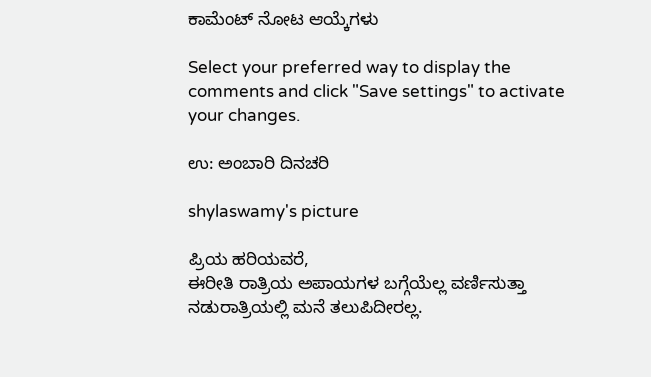ಕಾಮೆಂಟ್ ನೋಟ ಆಯ್ಕೆಗಳು

Select your preferred way to display the comments and click "Save settings" to activate your changes.

ಉ: ಅಂಬಾರಿ ದಿನಚರಿ

shylaswamy's picture

ಪ್ರಿಯ ಹರಿಯವರೆ,
ಈರೀತಿ ರಾತ್ರಿಯ ಅಪಾಯಗಳ ಬಗ್ಗೆಯೆಲ್ಲ ವರ್ಣಿಸುತ್ತಾ ನಡುರಾತ್ರಿಯಲ್ಲಿ ಮನೆ ತಲುಪಿದೀರಲ್ಲ.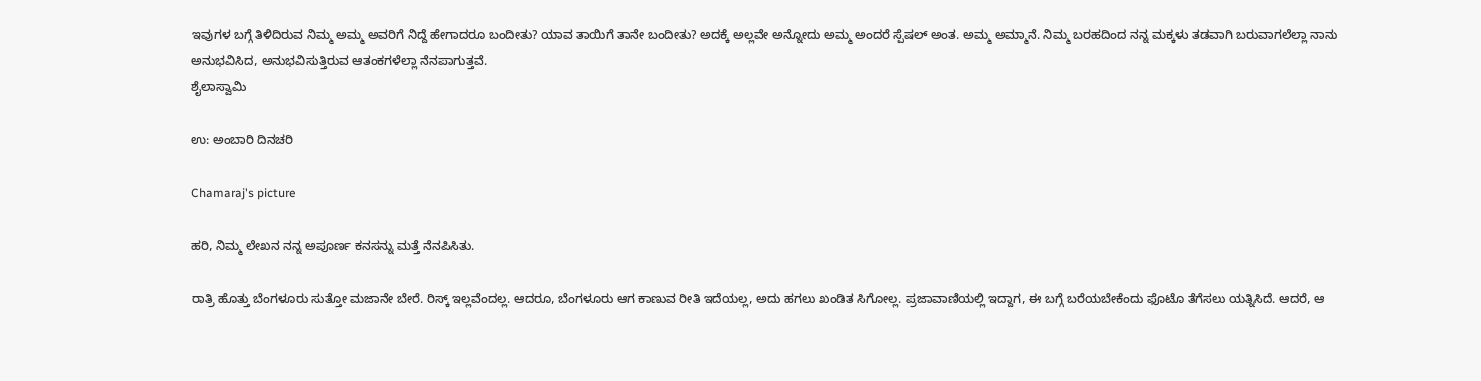ಇವುಗಳ ಬಗ್ಗೆ ತಿಳಿದಿರುವ ನಿಮ್ಮ ಅಮ್ಮ ಅವರಿಗೆ ನಿದ್ದೆ ಹೇಗಾದರೂ ಬಂದೀತು? ಯಾವ ತಾಯಿಗೆ ತಾನೇ ಬಂದೀತು? ಅದಕ್ಕೆ ಅಲ್ಲವೇ ಅನ್ನೋದು ಅಮ್ಮ ಅಂದರೆ ಸ್ಪೆಷಲ್ ಅಂತ. ಅಮ್ಮ ಅಮ್ಮಾನೆ. ನಿಮ್ಮ ಬರಹದಿಂದ ನನ್ನ ಮಕ್ಕಳು ತಡವಾಗಿ ಬರುವಾಗಲೆಲ್ಲಾ ನಾನು ಅನುಭವಿಸಿದ, ಅನುಭವಿಸುತ್ತಿರುವ ಆತಂಕಗಳೆಲ್ಲಾ ನೆನಪಾಗುತ್ತವೆ.
ಶೈಲಾಸ್ವಾಮಿ

ಉ: ಅಂಬಾರಿ ದಿನಚರಿ

Chamaraj's picture

ಹರಿ, ನಿಮ್ಮ ಲೇಖನ ನನ್ನ ಅಪೂರ್ಣ ಕನಸನ್ನು ಮತ್ತೆ ನೆನಪಿಸಿತು.

ರಾತ್ರಿ ಹೊತ್ತು ಬೆಂಗಳೂರು ಸುತ್ತೋ ಮಜಾನೇ ಬೇರೆ. ರಿಸ್ಕ್‌ ಇಲ್ಲವೆಂದಲ್ಲ. ಆದರೂ, ಬೆಂಗಳೂರು ಆಗ ಕಾಣುವ ರೀತಿ ಇದೆಯಲ್ಲ, ಅದು ಹಗಲು ಖಂಡಿತ ಸಿಗೋಲ್ಲ. ಪ್ರಜಾವಾಣಿಯಲ್ಲಿ ಇದ್ದಾಗ, ಈ ಬಗ್ಗೆ ಬರೆಯಬೇಕೆಂದು ಫೊಟೊ ತೆಗೆಸಲು ಯತ್ನಿಸಿದೆ. ಆದರೆ, ಆ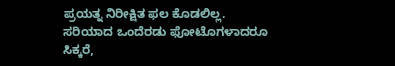ಪ್ರಯತ್ನ ನಿರೀಕ್ಷಿತ ಫಲ ಕೊಡಲಿಲ್ಲ. ಸರಿಯಾದ ಒಂದೆರಡು ಫೋಟೊಗಳಾದರೂ ಸಿಕ್ಕರೆ,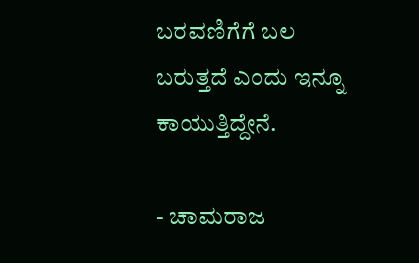ಬರವಣಿಗೆಗೆ ಬಲ ಬರುತ್ತದೆ ಎಂದು ಇನ್ನೂ ಕಾಯುತ್ತಿದ್ದೇನೆ.

- ಚಾಮರಾಜ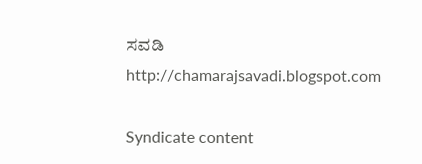ಸವಡಿ
http://chamarajsavadi.blogspot.com

Syndicate content